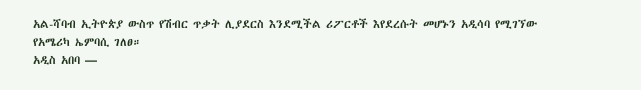አል-ሻባብ ኢትዮጵያ ውስጥ የሽብር ጥቃት ሊያደርስ እንደሚችል ሪፖርቶች እየደረሱት መሆኑን አዲሳባ የሚገኘው የአሜሪካ ኤምባሲ ገለፀ።
አዲስ አበባ —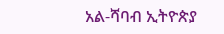አል-ሻባብ ኢትዮጵያ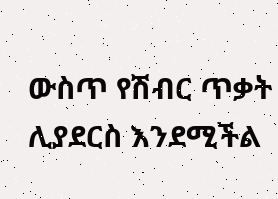ውስጥ የሽብር ጥቃት ሊያደርስ እንደሚችል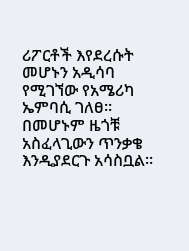ሪፖርቶች እየደረሱት መሆኑን አዲሳባ የሚገኘው የአሜሪካ ኤምባሲ ገለፀ።
በመሆኑም ዜጎቹ አስፈላጊውን ጥንቃቄ እንዲያደርጉ አሳስቧል።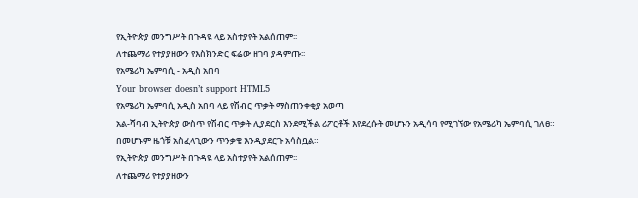የኢትዮጵያ መንግሥት በጉዳዩ ላይ አስተያየት አልሰጠም፡፡
ለተጨማሪ የተያያዘውን የእስክንድር ፍሬው ዘገባ ያዳምጡ፡፡
የአሜሪካ ኤምባሲ - አዲስ አበባ
Your browser doesn’t support HTML5
የአሜሪካ ኤምባሲ አዲስ አበባ ላይ የሽብር ጥቃት ማስጠንቀቂያ አወጣ
አል-ሻባብ ኢትዮጵያ ውስጥ የሽብር ጥቃት ሊያደርስ እንደሚችል ሪፖርቶች እየደረሱት መሆኑን አዲሳባ የሚገኘው የአሜሪካ ኤምባሲ ገለፀ።
በመሆኑም ዜጎቹ አስፈላጊውን ጥንቃቄ እንዲያደርጉ አሳስቧል።
የኢትዮጵያ መንግሥት በጉዳዩ ላይ አስተያየት አልሰጠም፡፡
ለተጨማሪ የተያያዘውን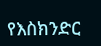የእስክንድር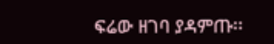ፍሬው ዘገባ ያዳምጡ፡፡